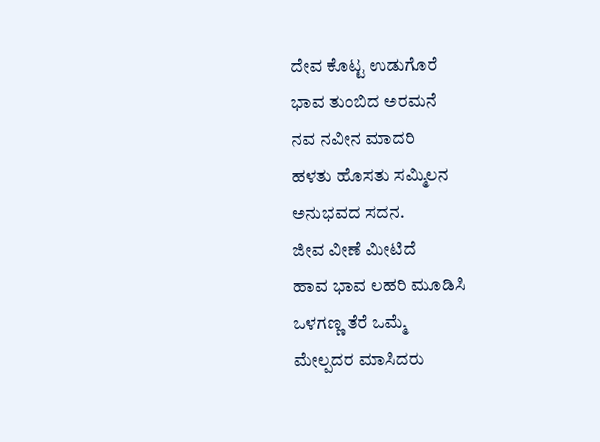ದೇವ ಕೊಟ್ಟ ಉಡುಗೊರೆ
ಭಾವ ತುಂಬಿದ ಅರಮನೆ
ನವ ನವೀನ ಮಾದರಿ
ಹಳತು ಹೊಸತು ಸಮ್ಮಿಲನ
ಅನುಭವದ ಸದನ.
ಜೀವ ವೀಣೆ ಮೀಟಿದೆ
ಹಾವ ಭಾವ ಲಹರಿ ಮೂಡಿಸಿ
ಒಳಗಣ್ಣ ತೆರೆ ಒಮ್ಮೆ
ಮೇಲ್ಪದರ ಮಾಸಿದರು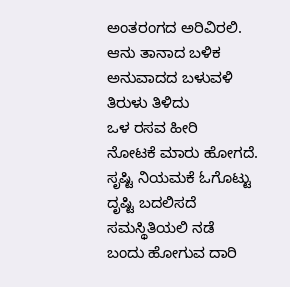ಅಂತರಂಗದ ಅರಿವಿರಲಿ.
ಆನು ತಾನಾದ ಬಳಿಕ
ಅನುವಾದದ ಬಳುವಳಿ
ತಿರುಳು ತಿಳಿದು
ಒಳ ರಸವ ಹೀರಿ
ನೋಟಕೆ ಮಾರು ಹೋಗದೆ.
ಸೃಷ್ಟಿ ನಿಯಮಕೆ ಓಗೊಟ್ಟು
ದೃಷ್ಟಿ ಬದಲಿಸದೆ
ಸಮಸ್ಥಿತಿಯಲಿ ನಡೆ
ಬಂದು ಹೋಗುವ ದಾರಿ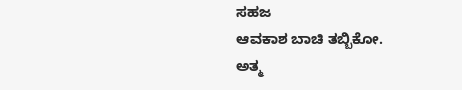ಸಹಜ
ಆವಕಾಶ ಬಾಚಿ ತಬ್ಬಿಕೋ.
ಅತ್ಮ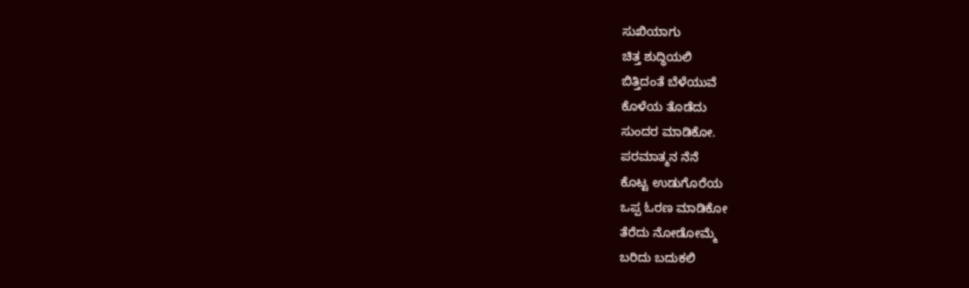ಸುಖಿಯಾಗು
ಚಿತ್ತ ಶುದ್ಧಿಯಲಿ
ಬಿತ್ತಿದಂತೆ ಬೆಳೆಯುವೆ
ಕೊಳೆಯ ತೊಡೆದು
ಸುಂದರ ಮಾಡಿಕೋ.
ಪರಮಾತ್ಮನ ನೆನೆ
ಕೊಟ್ಟ ಉಡುಗೊರೆಯ
ಒಪ್ಪ ಓರಣ ಮಾಡಿಕೋ
ತೆರೆದು ನೋಡೋಮ್ಮೆ
ಬರಿದು ಬದುಕಲಿ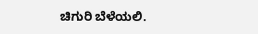ಚಿಗುರಿ ಬೆಳೆಯಲಿ.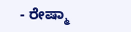- ರೇಷ್ಮಾ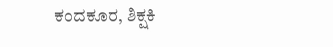ಕಂದಕೂರ, ಶಿಕ್ಷಕಿ